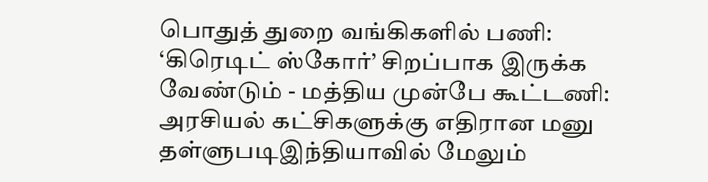பொதுத் துறை வங்கிகளில் பணி: ‘கிரெடிட் ஸ்கோர்’ சிறப்பாக இருக்க வேண்டும் - மத்திய முன்பே கூட்டணி: அரசியல் கட்சிகளுக்கு எதிரான மனு தள்ளுபடிஇந்தியாவில் மேலும்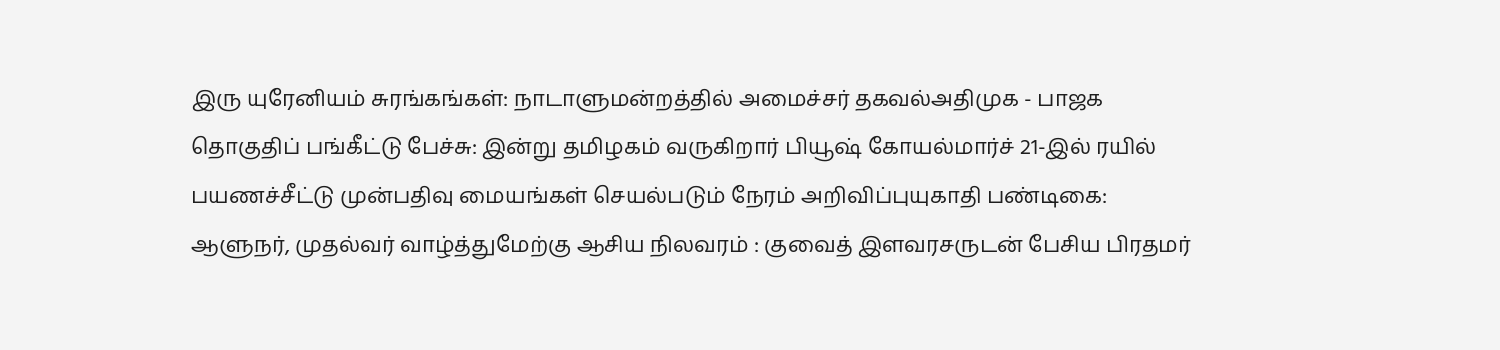இரு யுரேனியம் சுரங்கங்கள்: நாடாளுமன்றத்தில் அமைச்சர் தகவல்அதிமுக - பாஜக தொகுதிப் பங்கீட்டு பேச்சு: இன்று தமிழகம் வருகிறார் பியூஷ் கோயல்மார்ச் 21-இல் ரயில் பயணச்சீட்டு முன்பதிவு மையங்கள் செயல்படும் நேரம் அறிவிப்புயுகாதி பண்டிகை: ஆளுநர், முதல்வர் வாழ்த்துமேற்கு ஆசிய நிலவரம் : குவைத் இளவரசருடன் பேசிய பிரதமர்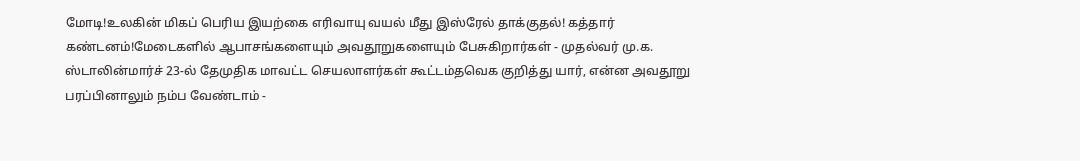மோடி!உலகின் மிகப் பெரிய இயற்கை எரிவாயு வயல் மீது இஸ்ரேல் தாக்குதல்! கத்தார் கண்டனம்!மேடைகளில் ஆபாசங்களையும் அவதூறுகளையும் பேசுகிறார்கள் - முதல்வர் மு.க. ஸ்டாலின்மார்ச் 23-ல் தேமுதிக மாவட்ட செயலாளர்கள் கூட்டம்தவெக குறித்து யார், என்ன அவதூறு பரப்பினாலும் நம்ப வேண்டாம் -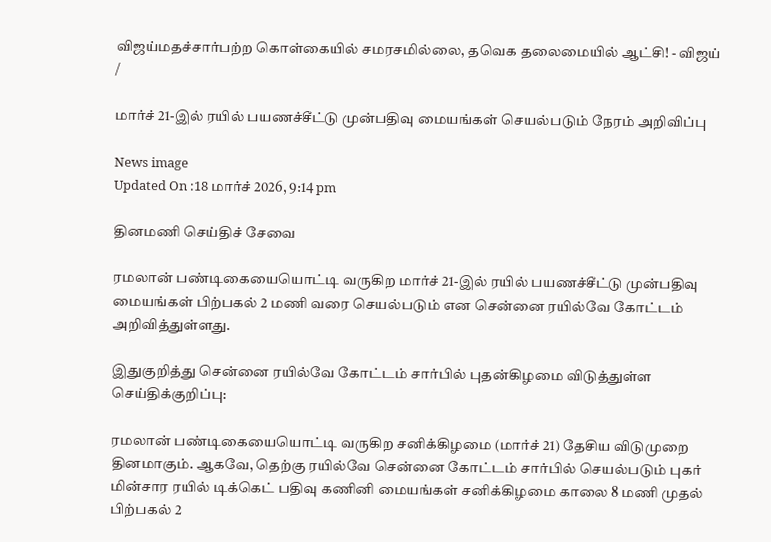விஜய்மதச்சார்பற்ற கொள்கையில் சமரசமில்லை, தவெக தலைமையில் ஆட்சி! - விஜய்
/

மார்ச் 21-இல் ரயில் பயணச்சீட்டு முன்பதிவு மையங்கள் செயல்படும் நேரம் அறிவிப்பு

News image
Updated On :18 மார்ச் 2026, 9:14 pm

தினமணி செய்திச் சேவை

ரமலான் பண்டிகையையொட்டி வருகிற மார்ச் 21-இல் ரயில் பயணச்சீட்டு முன்பதிவு மையங்கள் பிற்பகல் 2 மணி வரை செயல்படும் என சென்னை ரயில்வே கோட்டம் அறிவித்துள்ளது.

இதுகுறித்து சென்னை ரயில்வே கோட்டம் சார்பில் புதன்கிழமை விடுத்துள்ள செய்திக்குறிப்பு:

ரமலான் பண்டிகையையொட்டி வருகிற சனிக்கிழமை (மார்ச் 21) தேசிய விடுமுறை தினமாகும். ஆகவே, தெற்கு ரயில்வே சென்னை கோட்டம் சார்பில் செயல்படும் புகர் மின்சார ரயில் டிக்கெட் பதிவு கணினி மையங்கள் சனிக்கிழமை காலை 8 மணி முதல் பிற்பகல் 2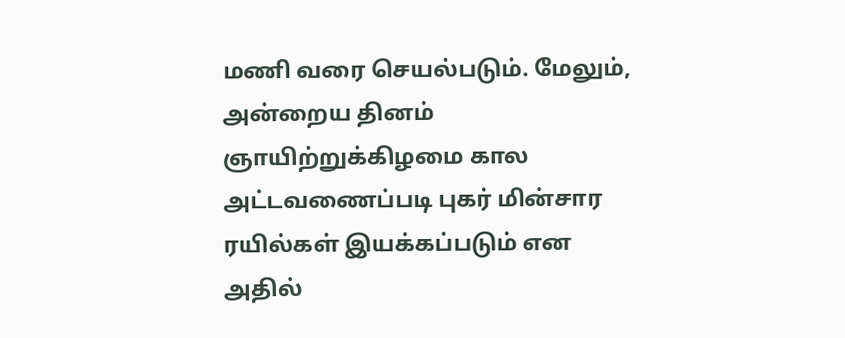மணி வரை செயல்படும். மேலும், அன்றைய தினம் ஞாயிற்றுக்கிழமை கால அட்டவணைப்படி புகர் மின்சார ரயில்கள் இயக்கப்படும் என அதில்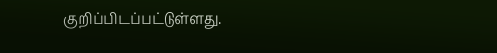குறிப்பிடப்பட்டுள்ளது.